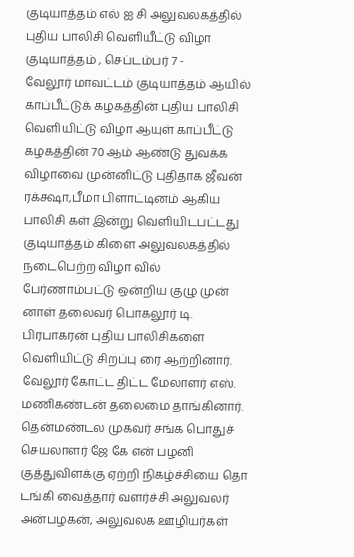குடியாத்தம் எல் ஐ சி அலுவலகத்தில் புதிய பாலிசி வெளியீட்டு விழா
குடியாத்தம் , செப்டம்பர் 7 -
வேலூர் மாவட்டம் குடியாத்தம் ஆயில் காப்பீட்டுக் கழகத்தின் புதிய பாலிசி வெளியிட்டு விழா ஆயுள் காப்பீட்டு கழகத்தின் 70 ஆம் ஆண்டு துவக்க விழாவை முன்னிட்டு புதிதாக ஜீவன் ரக்க்ஷா,பீமா பிளாட்டினம் ஆகிய பாலிசி கள் இன்று வெளியிடபட்டது குடியாத்தம் கிளை அலுவலகத்தில் நடைபெற்ற விழா வில் பேர்ணாம்பட்டு ஒன்றிய குழு முன் னாள் தலைவர் பொகலூர் டி. பிரபாகரன் புதிய பாலிசிகளை வெளியிட்டு சிறப்பு ரை ஆற்றினார். வேலூர் கோட்ட திட்ட மேலாளர் எஸ். மணிகண்டன் தலைமை தாங்கினார். தென்மண்டல முகவர் சங்க பொதுச் செயலாளர் ஜே கே என் பழனி குத்துவிளக்கு ஏற்றி நிகழ்ச்சியை தொ டங்கி வைத்தார் வளர்ச்சி அலுவலர் அன்பழகன், அலுவலக ஊழியர்கள்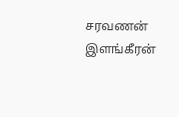சரவணன் இளங்கீரன்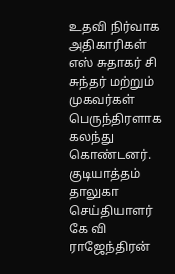உதவி நிர்வாக அதிகாரிகள் எஸ் சுதாகர் சி சுந்தர் மற்றும் முகவர்கள் பெருந்திரளாக கலந்து கொண்டனர்.
குடியாத்தம் தாலுகா செய்தியாளர் கே வி ராஜேந்திரன்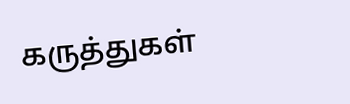கருத்துகள்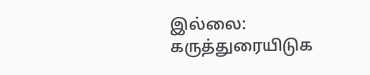இல்லை:
கருத்துரையிடுக